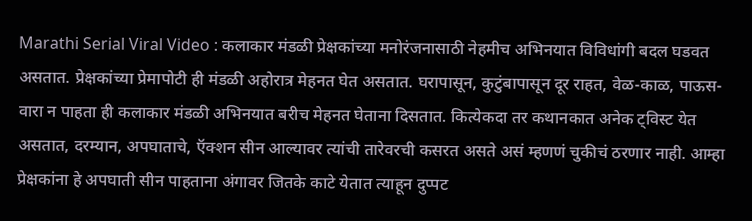Marathi Serial Viral Video : कलाकार मंडळी प्रेक्षकांच्या मनोरंजनासाठी नेहमीच अभिनयात विविधांगी बदल घडवत असतात. प्रेक्षकांच्या प्रेमापोटी ही मंडळी अहोरात्र मेहनत घेत असतात. घरापासून, कुटुंबापासून दूर राहत, वेळ-काळ, पाऊस-वारा न पाहता ही कलाकार मंडळी अभिनयात बरीच मेहनत घेताना दिसतात. कित्येकदा तर कथानकात अनेक ट्विस्ट येत असतात, दरम्यान, अपघाताचे, ऍक्शन सीन आल्यावर त्यांची तारेवरची कसरत असते असं म्हणणं चुकीचं ठरणार नाही. आम्हा प्रेक्षकांना हे अपघाती सीन पाहताना अंगावर जितके काटे येतात त्याहून दुप्पट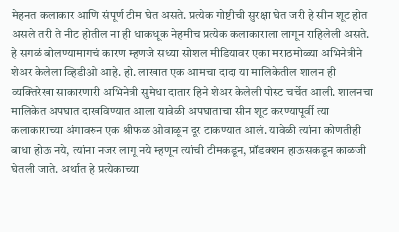मेहनत कलाकार आणि संपूर्ण टीम घेत असते. प्रत्येक गोष्टीची सुरक्षा घेत जरी हे सीन शूट होत असले तरी ते नीट होतील ना ही धाकधूक नेहमीच प्रत्येक कलाकाराला लागून राहिलेली असते.
हे सगळं बोलण्यामागचं कारण म्हणजे सध्या सोशल मीडियावर एका मराठमोळ्या अभिनेत्रीने शेअर केलेला व्हिडीओ आहे. हो. लाखात एक आमचा दादा या मालिकेतील शालन ही व्यक्तिरेखा साकारणारी अभिनेत्री सुमेधा दातार हिने शेअर केलेली पोस्ट चर्चेत आली. शालनचा मालिकेत अपघात दाखविण्यात आला यावेळी अपघाताचा सीन शूट करण्यापूर्वी त्या कलाकाराच्या अंगावरुन एक श्रीफळ ओवाळून दूर टाकण्यात आलं. यावेळी त्यांना कोणतीही बाधा होऊ नये, त्यांना नजर लागू नये म्हणून त्यांची टीमकडून, प्रॉडक्शन हाऊसकडून काळजी घेतली जाते. अर्थात हे प्रत्येकाच्या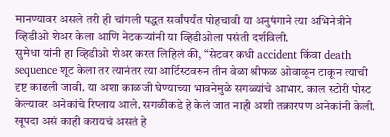मानण्यावर असले तरी ही चांगली पद्धत सर्वांपर्यंत पोहचावी या अनुषंगाने त्या अभिनेत्रीने व्हिडीओ शेअर केला आणि नेटकऱ्यांनी या व्हिडीओला पसंती दर्शविली.
सुमेधा यांनी हा व्हिडीओ शेअर करत लिहिलं की, “सेटवर कधी accident किंवा death sequence शूट केला तर त्यानंतर त्या आर्टिस्टवरुन तीन वेळा श्रीफळ ओवाळून टाकून त्याची दृष्ट काढली जावी. या अशा काळजी घेण्याच्या भावनेमुळे सगळ्यांचे आभार. काल स्टोरी पोस्ट केल्यावर अनेकांचे रिप्लाय आले. सगळीकडे हे केलं जात नाही अशी तक्रारपण अनेकांनी केली. खूपदा असं काही करायचं असतं हे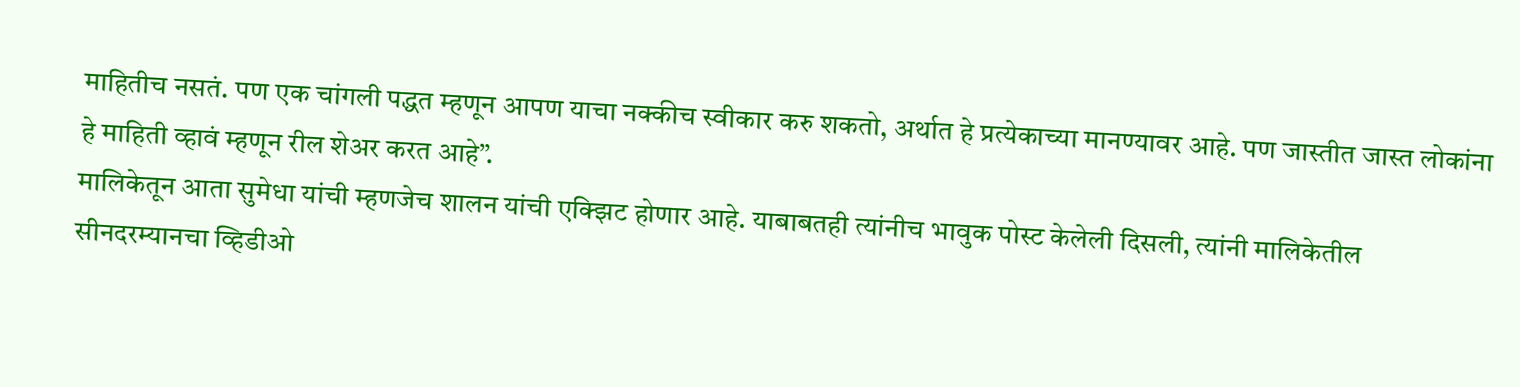माहितीच नसतं. पण एक चांगली पद्धत म्हणून आपण याचा नक्कीच स्वीकार करु शकतो, अर्थात हे प्रत्येकाच्या मानण्यावर आहे. पण जास्तीत जास्त लोकांना हे माहिती व्हावं म्हणून रील शेअर करत आहे”.
मालिकेतून आता सुमेधा यांची म्हणजेच शालन यांची एक्झिट होणार आहे. याबाबतही त्यांनीच भावुक पोस्ट केलेली दिसली, त्यांनी मालिकेतील सीनदरम्यानचा व्हिडीओ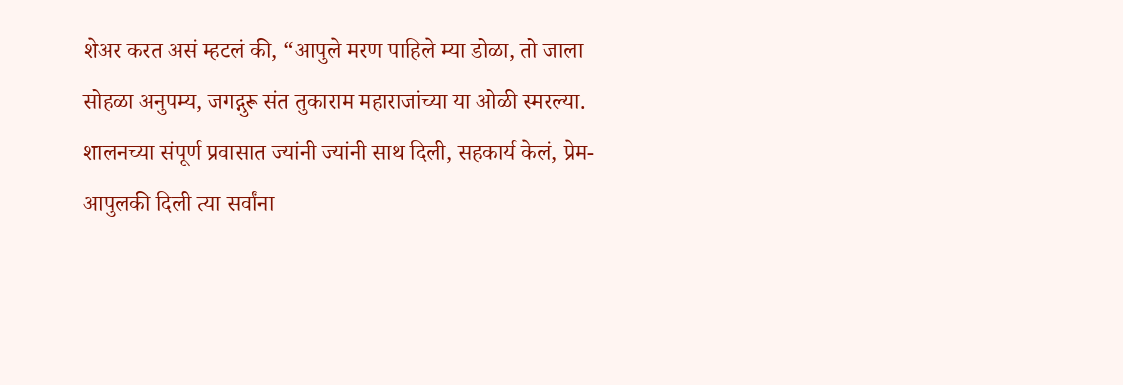शेअर करत असं म्हटलं की, “आपुले मरण पाहिले म्या डोळा, तो जाला सोहळा अनुपम्य, जगद्गुरू संत तुकाराम महाराजांच्या या ओळी स्मरल्या. शालनच्या संपूर्ण प्रवासात ज्यांनी ज्यांनी साथ दिली, सहकार्य केलं, प्रेम-आपुलकी दिली त्या सर्वांना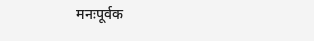मनःपूर्वक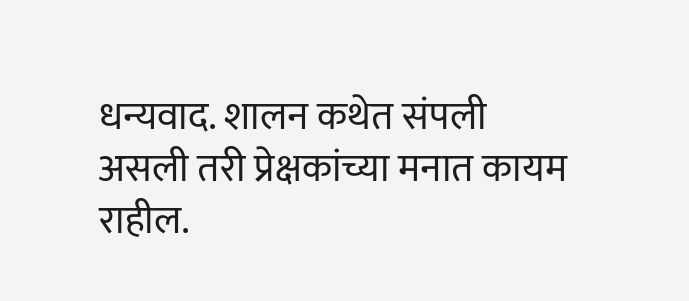धन्यवाद. शालन कथेत संपली असली तरी प्रेक्षकांच्या मनात कायम राहील.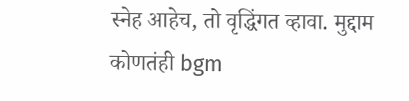स्नेह आहेच, तो वृद्धिंगत व्हावा. मुद्दाम कोणतंही bgm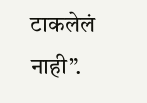टाकलेलं नाही”.